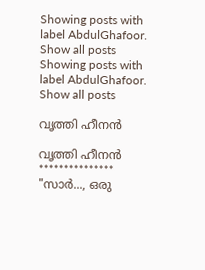Showing posts with label AbdulGhafoor. Show all posts
Showing posts with label AbdulGhafoor. Show all posts

വൃത്തി ഹീനൻ

വൃത്തി ഹീനൻ
***************
"സാർ..., ഒരു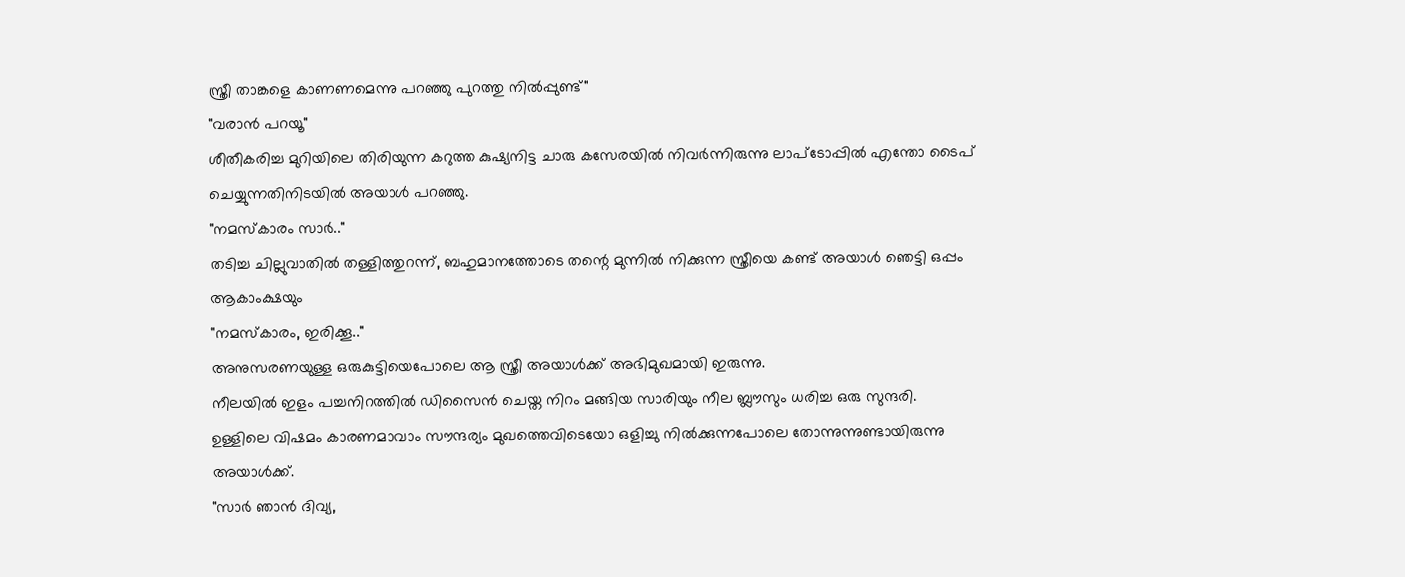സ്ത്രീ താങ്കളെ കാണണമെന്നു പറഞ്ഞു പുറത്തു നിൽപ്പുണ്ട്"
"വരാൻ പറയൂ"
ശീതീകരിച്ച മുറിയിലെ തിരിയുന്ന കറുത്ത കുഷ്യനിട്ട ചാരു കസേരയിൽ നിവർന്നിരുന്നു ലാപ്ടോപ്പിൽ എന്തോ ടൈപ് ചെയ്യുന്നതിനിടയിൽ അയാൾ പറഞ്ഞു.
"നമസ്കാരം സാർ.."
തടിച്ച ചില്ലുവാതിൽ തള്ളിത്തുറന്ന്, ബഹുമാനത്തോടെ തന്റെ മുന്നിൽ നിക്കുന്ന സ്ത്രീയെ കണ്ട് അയാൾ ഞെട്ടി ഒപ്പം ആകാംക്ഷയും
"നമസ്കാരം, ഇരിക്കൂ.."
അനുസരണയുള്ള ഒരുകുട്ടിയെപോലെ ആ സ്ത്രീ അയാൾക്ക് അഭിമുഖമായി ഇരുന്നു.
നീലയിൽ ഇളം പച്ചനിറത്തിൽ ഡിസൈൻ ചെയ്ത നിറം മങ്ങിയ സാരിയും നീല ബ്ലൗസും ധരിച്ച ഒരു സുന്ദരി.
ഉള്ളിലെ വിഷമം കാരണമാവാം സൗന്ദര്യം മുഖത്തെവിടെയോ ഒളിച്ചു നിൽക്കുന്നപോലെ തോന്നുന്നുണ്ടായിരുന്നു അയാൾക്ക്.
"സാർ ഞാൻ ദിവ്യ,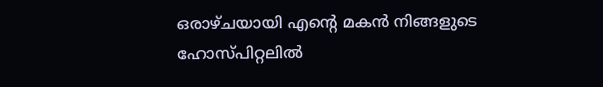ഒരാഴ്ചയായി എന്റെ മകൻ നിങ്ങളുടെ ഹോസ്‌പിറ്റലിൽ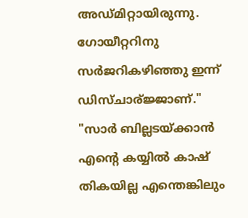അഡ്മിറ്റായിരുന്നു. ഗോയീറ്ററിനു സർജറികഴിഞ്ഞു ഇന്ന് ഡിസ്ചാര്ജ്ജാണ്."
"സാർ ബില്ലടയ്ക്കാൻ എന്റെ കയ്യിൽ കാഷ് തികയില്ല എന്തെങ്കിലും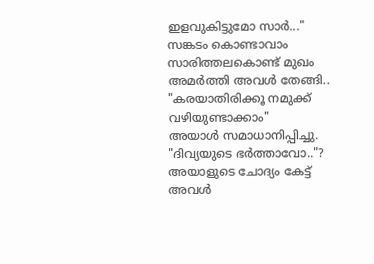ഇളവുകിട്ടുമോ സാർ..."
സങ്കടം കൊണ്ടാവാം സാരിത്തലകൊണ്ട് മുഖം അമർത്തി അവൾ തേങ്ങി..
"കരയാതിരിക്കൂ നമുക്ക് വഴിയുണ്ടാക്കാം"
അയാൾ സമാധാനിപ്പിച്ചു.
"ദിവ്യയുടെ ഭർത്താവോ.."?
അയാളുടെ ചോദ്യം കേട്ട് അവൾ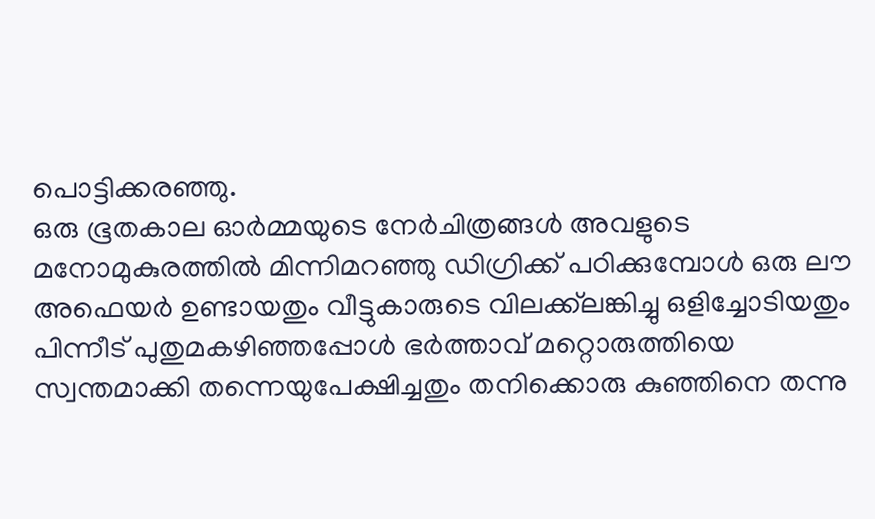പൊട്ടിക്കരഞ്ഞു.
ഒരു ഭൂതകാല ഓർമ്മയുടെ നേർചിത്രങ്ങൾ അവളുടെ മനോമുകുരത്തിൽ മിന്നിമറഞ്ഞു ഡിഗ്രിക്ക് പഠിക്കുമ്പോൾ ഒരു ലൗ അഫെയർ ഉണ്ടായതും വീട്ടുകാരുടെ വിലക്ക്‌ലങ്കിച്ചു ഒളിച്ചോടിയതും പിന്നീട് പുതുമകഴിഞ്ഞപ്പോൾ ഭർത്താവ് മറ്റൊരുത്തിയെ സ്വന്തമാക്കി തന്നെയുപേക്ഷിച്ചതും തനിക്കൊരു കുഞ്ഞിനെ തന്നു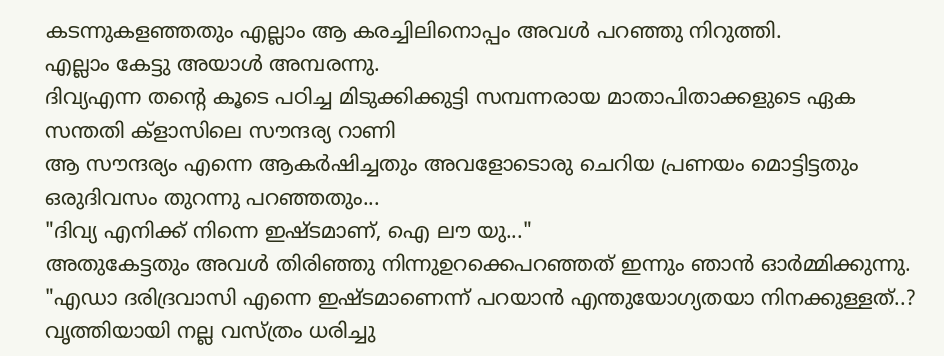കടന്നുകളഞ്ഞതും എല്ലാം ആ കരച്ചിലിനൊപ്പം അവൾ പറഞ്ഞു നിറുത്തി.
എല്ലാം കേട്ടു അയാൾ അമ്പരന്നു.
ദിവ്യഎന്ന തന്റെ കൂടെ പഠിച്ച മിടുക്കിക്കുട്ടി സമ്പന്നരായ മാതാപിതാക്കളുടെ ഏക സന്തതി ക്‌ളാസിലെ സൗന്ദര്യ റാണി
ആ സൗന്ദര്യം എന്നെ ആകർഷിച്ചതും അവളോടൊരു ചെറിയ പ്രണയം മൊട്ടിട്ടതും
ഒരുദിവസം തുറന്നു പറഞ്ഞതും...
"ദിവ്യ എനിക്ക് നിന്നെ ഇഷ്ടമാണ്, ഐ ലൗ യു..."
അതുകേട്ടതും അവൾ തിരിഞ്ഞു നിന്നുഉറക്കെപറഞ്ഞത് ഇന്നും ഞാൻ ഓർമ്മിക്കുന്നു.
"എഡാ ദരിദ്രവാസി എന്നെ ഇഷ്ടമാണെന്ന് പറയാൻ എന്തുയോഗ്യതയാ നിനക്കുള്ളത്..?
വൃത്തിയായി നല്ല വസ്ത്രം ധരിച്ചു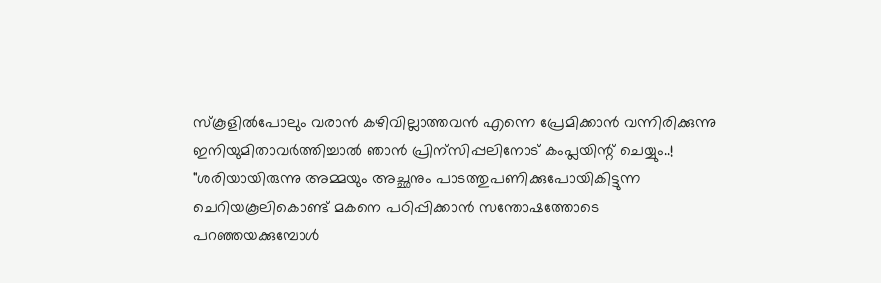സ്‌കൂളിൽപോലും വരാൻ കഴിവില്ലാത്തവൻ എന്നെ പ്രേമിക്കാൻ വന്നിരിക്കുന്നു ഇനിയുമിതാവർത്തിച്ചാൽ ഞാൻ പ്രിന്സിപ്പലിനോട് കംപ്ലയിന്റ് ചെയ്യും..!
"ശരിയായിരുന്നു അമ്മയും അച്ഛനും പാടത്തുപണിക്കുപോയികിട്ടുന്ന ചെറിയകൂലികൊണ്ട് മകനെ പഠിപ്പിക്കാൻ സന്തോഷത്തോടെ പറഞ്ഞയക്കുമ്പോൾ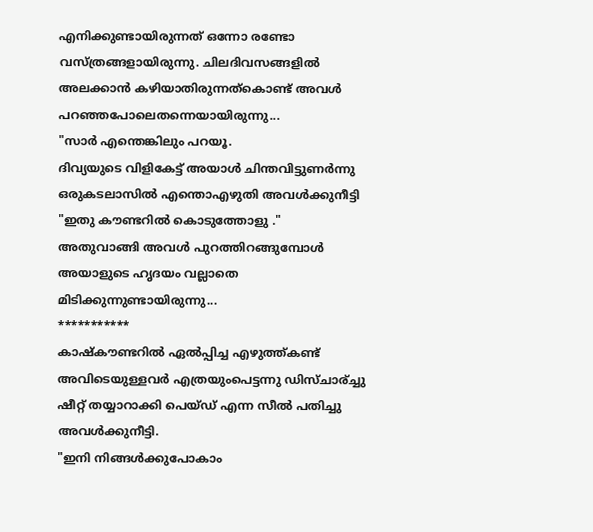എനിക്കുണ്ടായിരുന്നത് ഒന്നോ രണ്ടോ വസ്ത്രങ്ങളായിരുന്നു. ചിലദിവസങ്ങളിൽ അലക്കാൻ കഴിയാതിരുന്നത്കൊണ്ട് അവൾ പറഞ്ഞപോലെതന്നെയായിരുന്നു...
"സാർ എന്തെങ്കിലും പറയൂ.
ദിവ്യയുടെ വിളികേട്ട് അയാൾ ചിന്തവിട്ടുണർന്നു
ഒരുകടലാസിൽ എന്തൊഎഴുതി അവൾക്കുനീട്ടി
"ഇതു കൗണ്ടറിൽ കൊടുത്തോളു ."
അതുവാങ്ങി അവൾ പുറത്തിറങ്ങുമ്പോൾ അയാളുടെ ഹൃദയം വല്ലാതെ മിടിക്കുന്നുണ്ടായിരുന്നു...
***********
കാഷ്കൗണ്ടറിൽ ഏൽപ്പിച്ച എഴുത്ത്കണ്ട് അവിടെയുള്ളവർ എത്രയുംപെട്ടന്നു ഡിസ്ചാര്ച്ചു ഷീറ്റ് തയ്യാറാക്കി പെയ്ഡ് എന്ന സീൽ പതിച്ചു അവൾക്കുനീട്ടി.
"ഇനി നിങ്ങൾക്കുപോകാം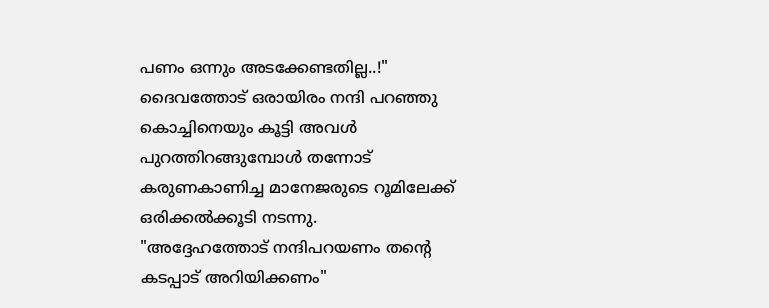പണം ഒന്നും അടക്കേണ്ടതില്ല..!"
ദൈവത്തോട് ഒരായിരം നന്ദി പറഞ്ഞു കൊച്ചിനെയും കൂട്ടി അവൾ പുറത്തിറങ്ങുമ്പോൾ തന്നോട് കരുണകാണിച്ച മാനേജരുടെ റൂമിലേക്ക് ഒരിക്കൽക്കൂടി നടന്നു.
"അദ്ദേഹത്തോട് നന്ദിപറയണം തന്റെ കടപ്പാട് അറിയിക്കണം"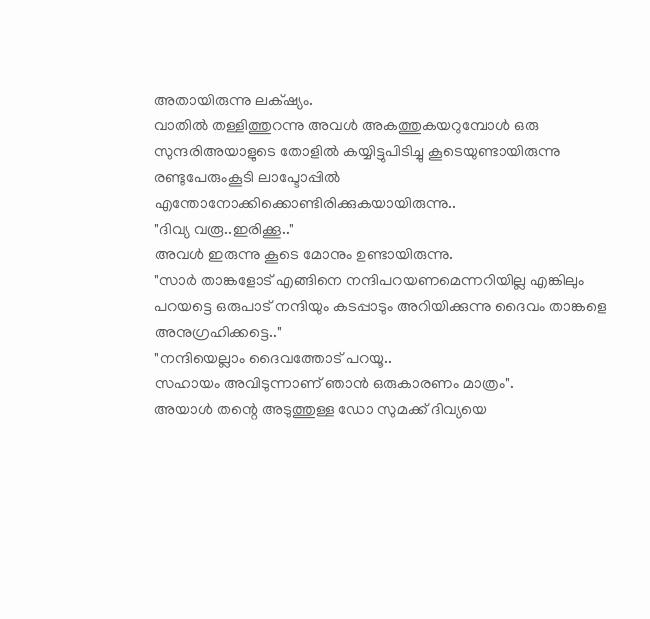അതായിരുന്നു ലക്‌ഷ്യം.
വാതിൽ തള്ളിത്തുറന്നു അവൾ അകത്തുകയറുമ്പോൾ ഒരു സുന്ദരിഅയാളുടെ തോളിൽ കയ്യിട്ടുപിടിച്ചു കൂടെയുണ്ടായിരുന്നു രണ്ടുപേരുംകൂടി ലാപ്ടോപ്പിൽ എന്തോനോക്കിക്കൊണ്ടിരിക്കുകയായിരുന്നു..
"ദിവ്യ വരൂ..ഇരിക്കൂ.."
അവൾ ഇരുന്നു കൂടെ മോനും ഉണ്ടായിരുന്നു.
"സാർ താങ്കളോട് എങ്ങിനെ നന്ദിപറയണമെന്നറിയില്ല എങ്കിലും പറയട്ടെ ഒരുപാട് നന്ദിയും കടപ്പാടും അറിയിക്കുന്നു ദൈവം താങ്കളെ അനുഗ്രഹിക്കട്ടെ.."
"നന്ദിയെല്ലാം ദൈവത്തോട് പറയൂ..
സഹായം അവിടുന്നാണ് ഞാൻ ഒരുകാരണം മാത്രം".
അയാൾ തന്റെ അടുത്തുള്ള ഡോ സുമക്ക് ദിവ്യയെ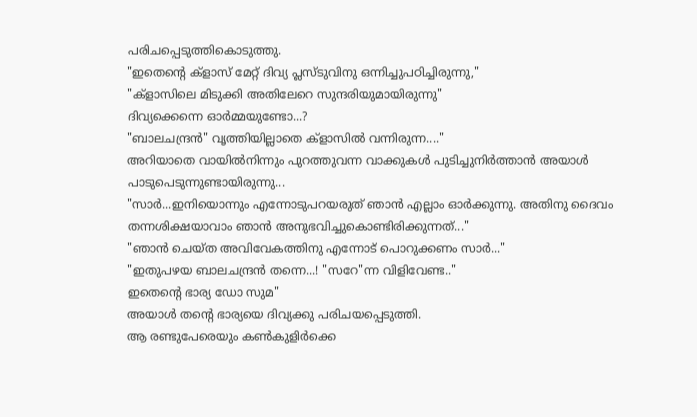പരിചപ്പെടുത്തികൊടുത്തു.
"ഇതെന്റെ ക്‌ളാസ് മേറ്റ് ദിവ്യ പ്ലസ്‌ടുവിനു ഒന്നിച്ചുപഠിച്ചിരുന്നു,"
"ക്‌ളാസിലെ മിടുക്കി അതിലേറെ സുന്ദരിയുമായിരുന്നു"
ദിവ്യക്കെന്നെ ഓർമ്മയുണ്ടോ...?
"ബാലചന്ദ്രൻ" വൃത്തിയില്ലാതെ ക്‌ളാസിൽ വന്നിരുന്ന...."
അറിയാതെ വായിൽനിന്നും പുറത്തുവന്ന വാക്കുകൾ പുടിച്ചുനിർത്താൻ അയാൾ പാടുപെടുന്നുണ്ടായിരുന്നു...
"സാർ...ഇനിയൊന്നും എന്നോടുപറയരുത് ഞാൻ എല്ലാം ഓർക്കുന്നു. അതിനു ദൈവം തന്നശിക്ഷയാവാം ഞാൻ അനുഭവിച്ചുകൊണ്ടിരിക്കുന്നത്..."
"ഞാൻ ചെയ്ത അവിവേകത്തിനു എന്നോട് പൊറുക്കണം സാർ..."
"ഇതുപഴയ ബാലചന്ദ്രൻ തന്നെ...! "സറേ"ന്ന വിളിവേണ്ട.."
ഇതെന്റെ ഭാര്യ ഡോ സുമ"
അയാൾ തന്റെ ഭാര്യയെ ദിവ്യക്കു പരിചയപ്പെടുത്തി.
ആ രണ്ടുപേരെയും കൺകുളിർക്കെ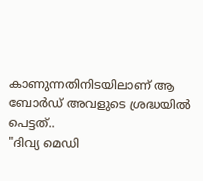കാണുന്നതിനിടയിലാണ് ആ ബോർഡ് അവളുടെ ശ്രദ്ധയിൽ പെട്ടത്..
"ദിവ്യ മെഡി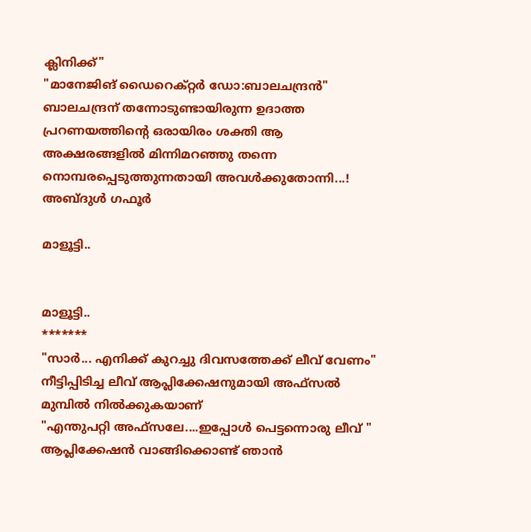ക്ലിനിക്ക്"
"മാനേജിങ് ഡൈറെക്റ്റർ ഡോ:ബാലചന്ദ്രൻ"
ബാലചന്ദ്രന് തന്നോടുണ്ടായിരുന്ന ഉദാത്ത പ്രറണയത്തിന്റെ ഒരായിരം ശക്തി ആ അക്ഷരങ്ങളിൽ മിന്നിമറഞ്ഞു തന്നെ നൊമ്പരപ്പെടുത്തുന്നതായി അവൾക്കുതോന്നി...!
അബ്ദുൾ ഗഫൂർ

മാളൂട്ടി..


മാളൂട്ടി..
*******
"സാർ... എനിക്ക് കുറച്ചു ദിവസത്തേക്ക്‌ ലീവ്‌ വേണം" നീട്ടിപ്പിടിച്ച ലീവ് ആപ്ലിക്കേഷനുമായി അഫ്സൽ മുമ്പിൽ നിൽക്കുകയാണ്
"എന്തുപറ്റി അഫ്സലേ....ഇപ്പോൾ പെട്ടന്നൊരു ലീവ് " ആപ്ലിക്കേഷൻ വാങ്ങിക്കൊണ്ട് ഞാൻ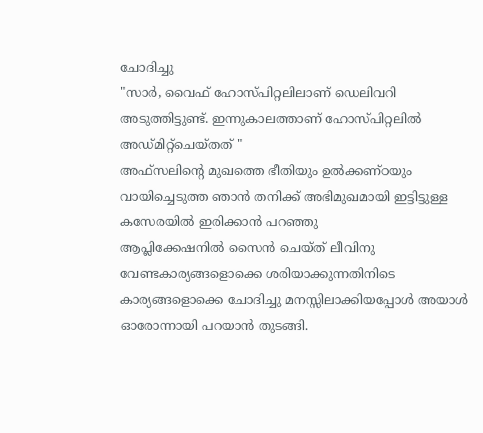ചോദിച്ചു
"സാർ, വൈഫ് ഹോസ്പിറ്റലിലാണ് ഡെലിവറി അടുത്തിട്ടുണ്ട്. ഇന്നുകാലത്താണ് ഹോസ്പിറ്റലിൽ അഡ്മിറ്റ്ചെയ്തത് "
അഫ്സലിന്റെ മുഖത്തെ ഭീതിയും ഉൽക്കണ്ഠയും വായിച്ചെടുത്ത ഞാൻ തനിക്ക് അഭിമുഖമായി ഇട്ടിട്ടുള്ള കസേരയിൽ ഇരിക്കാൻ പറഞ്ഞു
ആപ്ലിക്കേഷനിൽ സൈൻ ചെയ്ത് ലീവിനു വേണ്ടകാര്യങ്ങളൊക്കെ ശരിയാക്കുന്നതിനിടെ കാര്യങ്ങളൊക്കെ ചോദിച്ചു മനസ്സിലാക്കിയപ്പോൾ അയാൾ ഓരോന്നായി പറയാൻ തുടങ്ങി.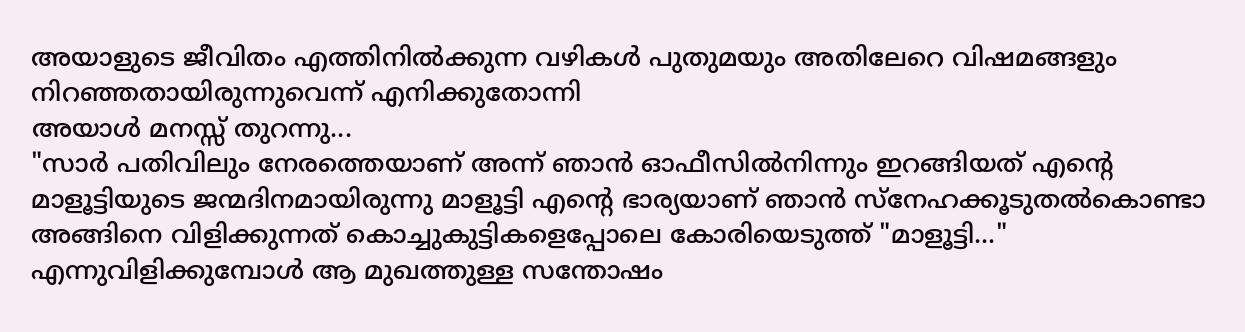അയാളുടെ ജീവിതം എത്തിനിൽക്കുന്ന വഴികൾ പുതുമയും അതിലേറെ വിഷമങ്ങളും നിറഞ്ഞതായിരുന്നുവെന്ന് എനിക്കുതോന്നി
അയാൾ മനസ്സ് തുറന്നു...
"സാർ പതിവിലും നേരത്തെയാണ് അന്ന് ഞാൻ ഓഫീസിൽനിന്നും ഇറങ്ങിയത് എന്റെ മാളൂട്ടിയുടെ ജന്മദിനമായിരുന്നു മാളൂട്ടി എന്റെ ഭാര്യയാണ് ഞാൻ സ്നേഹക്കൂടുതൽകൊണ്ടാ അങ്ങിനെ വിളിക്കുന്നത് കൊച്ചുകുട്ടികളെപ്പോലെ കോരിയെടുത്ത് "മാളൂട്ടി..." എന്നുവിളിക്കുമ്പോൾ ആ മുഖത്തുള്ള സന്തോഷം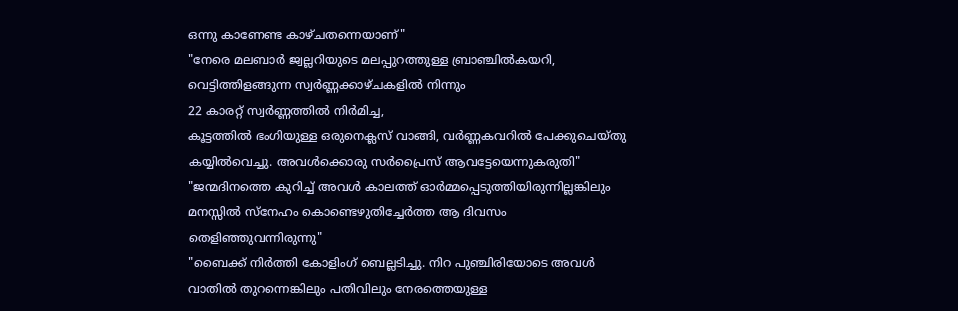ഒന്നു കാണേണ്ട കാഴ്ചതന്നെയാണ്"
"നേരെ മലബാർ ജ്വല്ലറിയുടെ മലപ്പുറത്തുള്ള ബ്രാഞ്ചിൽകയറി, വെട്ടിത്തിളങ്ങുന്ന സ്വർണ്ണക്കാഴ്ചകളിൽ നിന്നും
22 കാരറ്റ് സ്വർണ്ണത്തിൽ നിർമിച്ച,
കൂട്ടത്തിൽ ഭംഗിയുള്ള ഒരുനെക്ലസ് വാങ്ങി, വർണ്ണകവറിൽ പേക്കുചെയ്തു കയ്യിൽവെച്ചു. അവൾക്കൊരു സർപ്രൈസ് ആവട്ടേയെന്നുകരുതി"
"ജന്മദിനത്തെ കുറിച്ച് അവൾ കാലത്ത് ഓർമ്മപ്പെടുത്തിയിരുന്നില്ലങ്കിലും മനസ്സിൽ സ്‌നേഹം കൊണ്ടെഴുതിച്ചേർത്ത ആ ദിവസം തെളിഞ്ഞുവന്നിരുന്നു"
"ബൈക്ക് നിർത്തി കോളിംഗ് ബെല്ലടിച്ചു. നിറ പുഞ്ചിരിയോടെ അവൾ വാതിൽ തുറന്നെങ്കിലും പതിവിലും നേരത്തെയുള്ള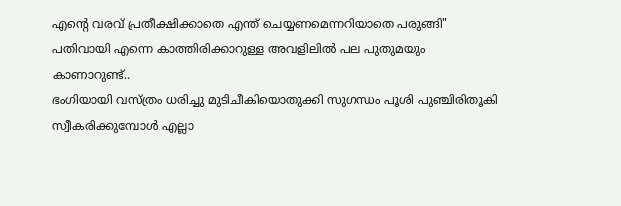എന്റെ വരവ് പ്രതീക്ഷിക്കാതെ എന്ത് ചെയ്യണമെന്നറിയാതെ പരുങ്ങി"
പതിവായി എന്നെ കാത്തിരിക്കാറുള്ള അവളിലിൽ പല പുതുമയും കാണാറുണ്ട്..
ഭംഗിയായി വസ്ത്രം ധരിച്ചു മുടിചീകിയൊതുക്കി സുഗന്ധം പൂശി പുഞ്ചിരിതൂകി സ്വീകരിക്കുമ്പോൾ എല്ലാ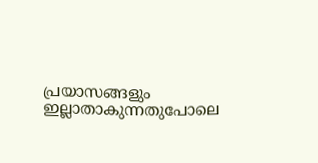പ്രയാസങ്ങളും ഇല്ലാതാകുന്നതുപോലെ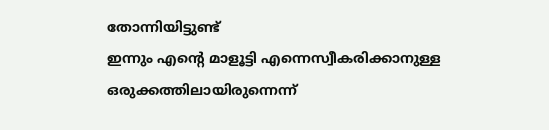തോന്നിയിട്ടുണ്ട്
ഇന്നും എന്റെ മാളൂട്ടി എന്നെസ്വീകരിക്കാനുള്ള ഒരുക്കത്തിലായിരുന്നെന്ന്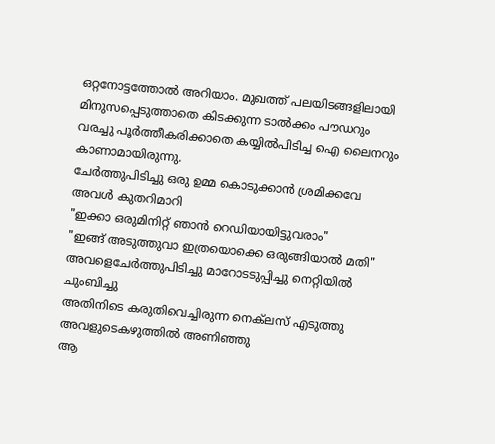ഒറ്റനോട്ടത്തോൽ അറിയാം. മുഖത്ത് പലയിടങ്ങളിലായി മിനുസപ്പെടുത്താതെ കിടക്കുന്ന ടാൽക്കം പൗഡറും വരച്ചു പൂർത്തീകരിക്കാതെ കയ്യിൽപിടിച്ച ഐ ലൈനറും കാണാമായിരുന്നു.
ചേർത്തുപിടിച്ചു ഒരു ഉമ്മ കൊടുക്കാൻ ശ്രമിക്കവേ അവൾ കുതറിമാറി
"ഇക്കാ ഒരുമിനിറ്റ് ഞാൻ റെഡിയായിട്ടുവരാം"
"ഇങ്ങ് അടുത്തുവാ ഇത്രയൊക്കെ ഒരുങ്ങിയാൽ മതി"
അവളെചേർത്തുപിടിച്ചു മാറോടടുപ്പിച്ചു നെറ്റിയിൽ ചുംബിച്ചു
അതിനിടെ കരുതിവെച്ചിരുന്ന നെക്‌ലസ്‌ എടുത്തു അവളുടെകഴുത്തിൽ അണിഞ്ഞു
ആ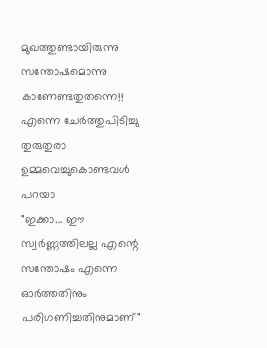മുഖത്തുണ്ടായിരുന്നു സന്തോഷമൊന്നു കാണേണ്ടതുതന്നെ!! എന്നെ ചേർത്തുപിടിച്ചു തുരുതുരാ ഉമ്മവെച്ചുകൊണ്ടവൾ പറയാ
"ഇക്കാ... ഈ സ്വർണ്ണത്തിലല്ല എന്റെ സന്തോഷം എന്നെ ഓർത്തതിനും പരിഗണിച്ചതിനുമാണ്"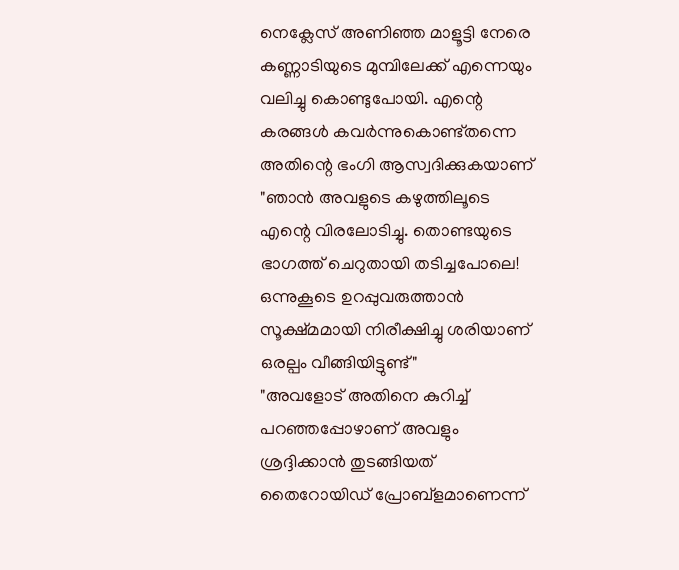നെക്ലേസ് അണിഞ്ഞ മാളൂട്ടി നേരെ കണ്ണാടിയുടെ മുമ്പിലേക്ക് എന്നെയും വലിച്ചു കൊണ്ടുപോയി. എന്റെ കരങ്ങൾ കവർന്നുകൊണ്ട്തന്നെ അതിന്റെ ഭംഗി ആസ്വദിക്കുകയാണ്
"ഞാൻ അവളുടെ കഴുത്തിലൂടെ
എന്റെ വിരലോടിച്ചു. തൊണ്ടയുടെ ഭാഗത്ത് ചെറുതായി തടിച്ചപോലെ! ഒന്നുകൂടെ ഉറപ്പുവരുത്താൻ സൂക്ഷ്മമായി നിരീക്ഷിച്ചു ശരിയാണ് ഒരല്പം വീങ്ങിയിട്ടുണ്ട്"
"അവളോട് അതിനെ കുറിച്ച് പറഞ്ഞപ്പോഴാണ് അവളും ശ്രദ്ദിക്കാൻ തുടങ്ങിയത് തൈറോയിഡ് പ്രോബ്ളമാണെന്ന്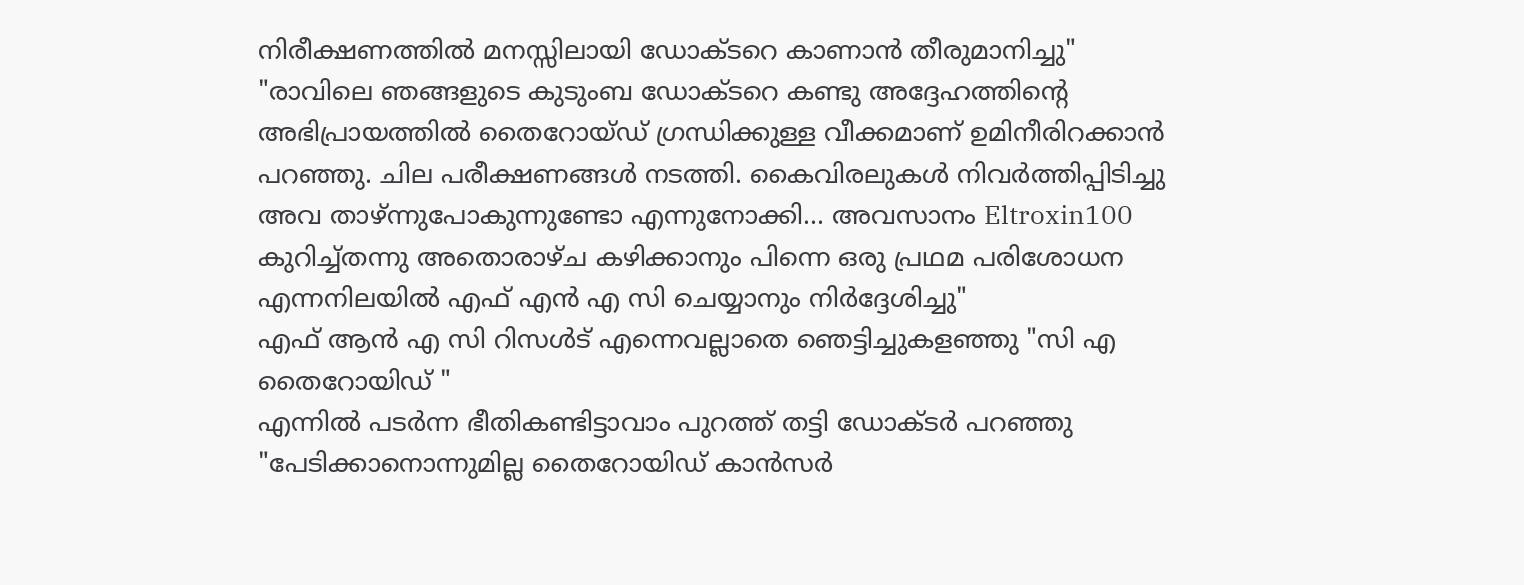നിരീക്ഷണത്തിൽ മനസ്സിലായി ഡോക്ടറെ കാണാൻ തീരുമാനിച്ചു"
"രാവിലെ ഞങ്ങളുടെ കുടുംബ ഡോക്ടറെ കണ്ടു അദ്ദേഹത്തിന്റെ അഭിപ്രായത്തിൽ തൈറോയ്ഡ് ഗ്രന്ധിക്കുള്ള വീക്കമാണ് ഉമിനീരിറക്കാൻ പറഞ്ഞു. ചില പരീക്ഷണങ്ങൾ നടത്തി. കൈവിരലുകൾ നിവർത്തിപ്പിടിച്ചു അവ താഴ്ന്നുപോകുന്നുണ്ടോ എന്നുനോക്കി... അവസാനം Eltroxin100 കുറിച്ച്തന്നു അതൊരാഴ്ച കഴിക്കാനും പിന്നെ ഒരു പ്രഥമ പരിശോധന എന്നനിലയിൽ എഫ് എൻ എ സി ചെയ്യാനും നിർദ്ദേശിച്ചു"
എഫ് ആൻ എ സി റിസൾട് എന്നെവല്ലാതെ ഞെട്ടിച്ചുകളഞ്ഞു "സി എ തൈറോയിഡ് "
എന്നിൽ പടർന്ന ഭീതികണ്ടിട്ടാവാം പുറത്ത് തട്ടി ഡോക്ടർ പറഞ്ഞു "പേടിക്കാനൊന്നുമില്ല തൈറോയിഡ് കാൻസർ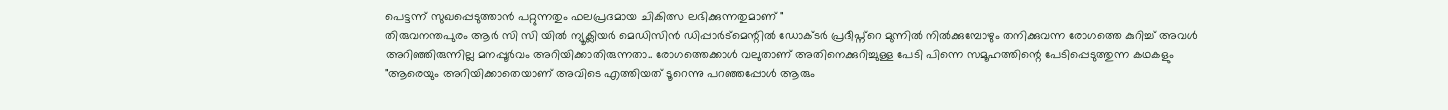പെട്ടന്ന് സുഖപ്പെടുത്താൻ പറ്റുന്നതും ഫലപ്രദമായ ചികിത്സ ലഭിക്കുന്നതുമാണ് "
തിരുവനന്തപുരം ആർ സി സി യിൽ ന്യൂക്ലിയർ മെഡിസിൻ ഡിപ്പാർട്മെന്റിൽ ഡോക്ടർ പ്രദീപ്ന്റെ മുന്നിൽ നിൽക്കുമ്പോഴും തനിക്കുവന്ന രോഗത്തെ കുറിച്ച് അവൾ അറിഞ്ഞിരുന്നില്ല മനപ്പൂർവം അറിയിക്കാതിരുന്നതാ.. രോഗത്തെക്കാൾ വലുതാണ് അതിനെക്കുറിച്ചുള്ള പേടി പിന്നെ സമൂഹത്തിന്റെ പേടിപ്പെടുത്തുന്ന കഥകളും
"ആരെയും അറിയിക്കാതെയാണ് അവിടെ എത്തിയത് ടൂറെന്നു പറഞ്ഞപ്പോൾ ആരും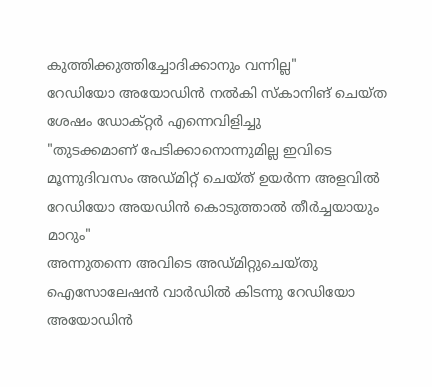കുത്തിക്കുത്തിച്ചോദിക്കാനും വന്നില്ല"
റേഡിയോ അയോഡിൻ നൽകി സ്കാനിങ് ചെയ്ത ശേഷം ഡോക്റ്റർ എന്നെവിളിച്ചു
"തുടക്കമാണ് പേടിക്കാനൊന്നുമില്ല ഇവിടെ മൂന്നുദിവസം അഡ്മിറ്റ് ചെയ്ത് ഉയർന്ന അളവിൽ റേഡിയോ അയഡിൻ കൊടുത്താൽ തീർച്ചയായും മാറും"
അന്നുതന്നെ അവിടെ അഡ്മിറ്റുചെയ്തു ഐസോലേഷൻ വാർഡിൽ കിടന്നു റേഡിയോ അയോഡിൻ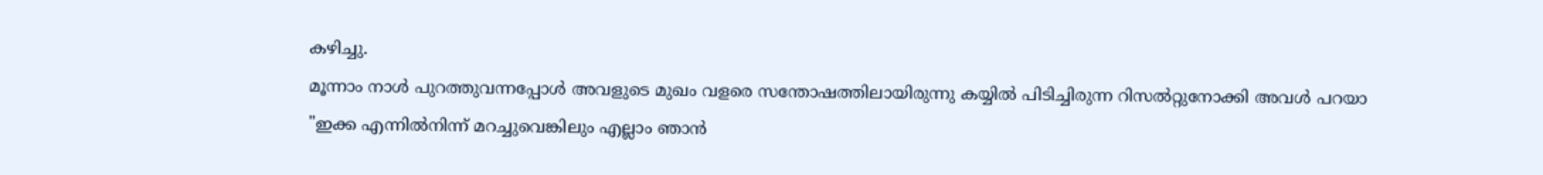കഴിച്ചു.
മൂന്നാം നാൾ പുറത്തുവന്നപ്പോൾ അവളുടെ മുഖം വളരെ സന്തോഷത്തിലായിരുന്നു കയ്യിൽ പിടിച്ചിരുന്ന റിസൽറ്റുനോക്കി അവൾ പറയാ
"ഇക്ക എന്നിൽനിന്ന് മറച്ചുവെങ്കിലും എല്ലാം ഞാൻ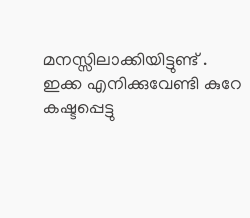മനസ്സിലാക്കിയിട്ടുണ്ട് . ഇക്ക എനിക്കുവേണ്ടി കുറേ കഷ്ടപ്പെട്ടു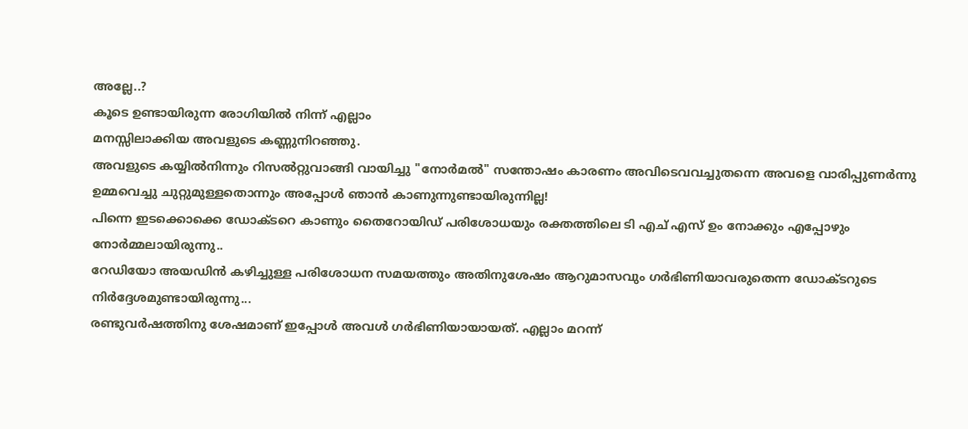അല്ലേ..?
കൂടെ ഉണ്ടായിരുന്ന രോഗിയിൽ നിന്ന് എല്ലാം
മനസ്സിലാക്കിയ അവളുടെ കണ്ണുനിറഞ്ഞു.
അവളുടെ കയ്യിൽനിന്നും റിസൽറ്റുവാങ്ങി വായിച്ചു "നോർമൽ" സന്തോഷം കാരണം അവിടെവവച്ചുതന്നെ അവളെ വാരിപ്പുണർന്നു ഉമ്മവെച്ചു ചുറ്റുമുള്ളതൊന്നും അപ്പോൾ ഞാൻ കാണുന്നുണ്ടായിരുന്നില്ല!
പിന്നെ ഇടക്കൊക്കെ ഡോക്ടറെ കാണും തൈറോയിഡ് പരിശോധയും രക്തത്തിലെ ടി എച് എസ്‌ ഉം നോക്കും എപ്പോഴും നോർമ്മലായിരുന്നു..
റേഡിയോ അയഡിൻ കഴിച്ചുള്ള പരിശോധന സമയത്തും അതിനുശേഷം ആറുമാസവും ഗർഭിണിയാവരുതെന്ന ഡോക്ടറുടെ നിർദ്ദേശമുണ്ടായിരുന്നു...
രണ്ടുവർഷത്തിനു ശേഷമാണ് ഇപ്പോൾ അവൾ ഗർഭിണിയായായത്. എല്ലാം മറന്ന്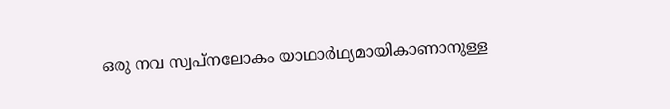ഒരു നവ സ്വപ്നലോകം യാഥാർഥ്യമായികാണാനുള്ള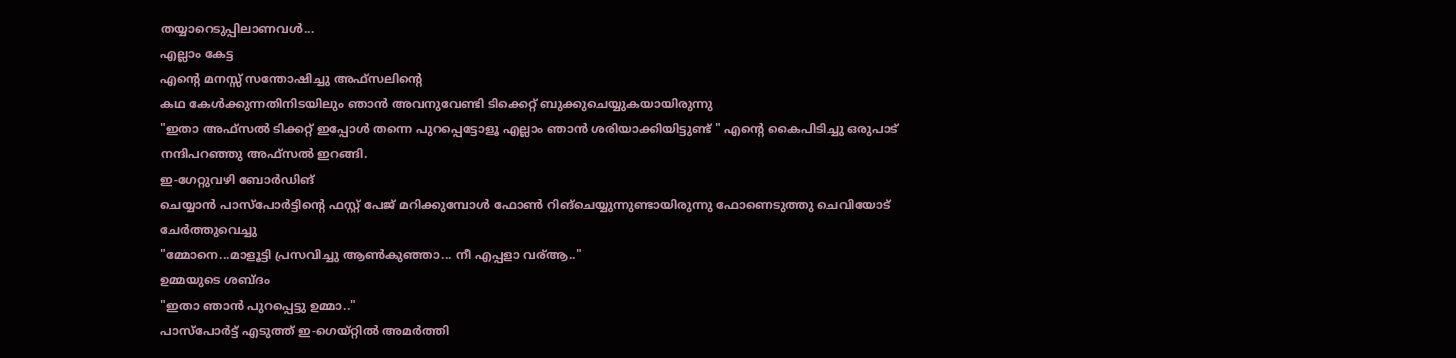തയ്യാറെടുപ്പിലാണവൾ...
എല്ലാം കേട്ട
എന്റെ മനസ്സ് സന്തോഷിച്ചു അഫ്സലിന്റെ
കഥ കേൾക്കുന്നതിനിടയിലും ഞാൻ അവനുവേണ്ടി ടിക്കെറ്റ് ബുക്കുചെയ്യുകയായിരുന്നു
"ഇതാ അഫ്സൽ ടിക്കറ്റ് ഇപ്പോൾ തന്നെ പുറപ്പെട്ടോളൂ എല്ലാം ഞാൻ ശരിയാക്കിയിട്ടുണ്ട് " എന്റെ കൈപിടിച്ചു ഒരുപാട് നന്ദിപറഞ്ഞു അഫ്സൽ ഇറങ്ങി.
ഇ-ഗേറ്റുവഴി ബോർഡിങ്
ചെയ്യാൻ പാസ്‌പോർട്ടിന്റെ ഫസ്റ്റ് പേജ് മറിക്കുമ്പോൾ ഫോൺ റിങ്‌ചെയ്യുന്നുണ്ടായിരുന്നു ഫോണെടുത്തു ചെവിയോട് ചേർത്തുവെച്ചു
"മ്മോനെ...മാളൂട്ടി പ്രസവിച്ചു ആൺകുഞ്ഞാ... നീ എപ്പളാ വര്ആ.."
ഉമ്മയുടെ ശബ്ദം
"ഇതാ ഞാൻ പുറപ്പെട്ടു ഉമ്മാ.."
പാസ്പോർട്ട് എടുത്ത് ഇ-ഗെയ്റ്റിൽ അമർത്തി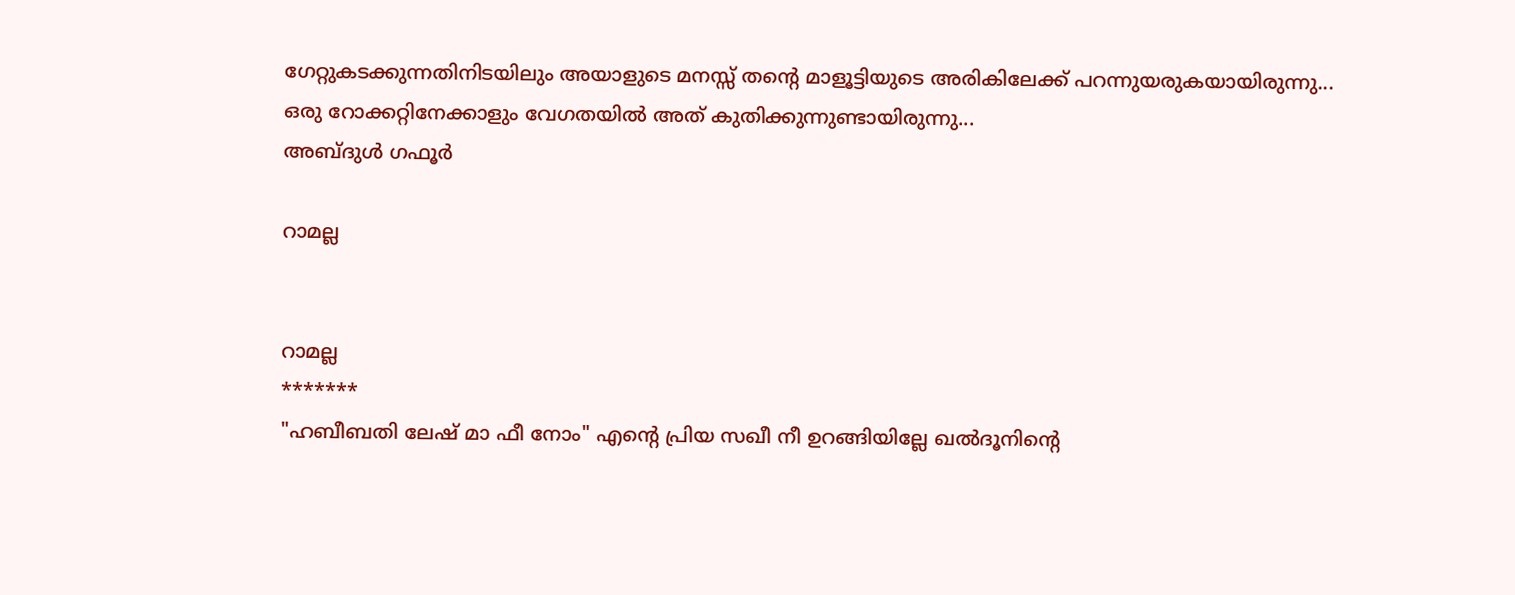ഗേറ്റുകടക്കുന്നതിനിടയിലും അയാളുടെ മനസ്സ് തന്റെ മാളൂട്ടിയുടെ അരികിലേക്ക് പറന്നുയരുകയായിരുന്നു...
ഒരു റോക്കറ്റിനേക്കാളും വേഗതയിൽ അത് കുതിക്കുന്നുണ്ടായിരുന്നു...
അബ്ദുൾ ഗഫൂർ

റാമല്ല


റാമല്ല
*******
"ഹബീബതി ലേഷ് മാ ഫീ നോം" എന്റെ പ്രിയ സഖീ നീ ഉറങ്ങിയില്ലേ ഖൽദൂനിന്റെ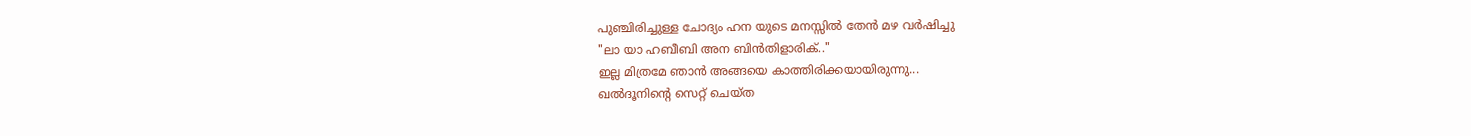പുഞ്ചിരിച്ചുള്ള ചോദ്യം ഹന യുടെ മനസ്സിൽ തേൻ മഴ വർഷിച്ചു
"ലാ യാ ഹബീബി അന ബിൻതിളാരിക്.."
ഇല്ല മിത്രമേ ഞാൻ അങ്ങയെ കാത്തിരിക്കയായിരുന്നു...
ഖൽദൂനിന്റെ സെറ്റ് ചെയ്ത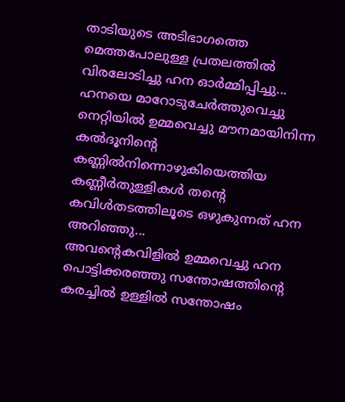താടിയുടെ അടിഭാഗത്തെ മെത്തപോലുള്ള പ്രതലത്തിൽ വിരലോടിച്ചു ഹന ഓർമ്മിപ്പിച്ചു...
ഹനയെ മാറോടുചേർത്തുവെച്ചു നെറ്റിയിൽ ഉമ്മവെച്ചു മൗനമായിനിന്ന കൽദൂനിന്റെ കണ്ണിൽനിന്നൊഴുകിയെത്തിയ കണ്ണീർതുള്ളികൾ തന്റെ കവിൾതടത്തിലൂടെ ഒഴുകുന്നത് ഹന അറിഞ്ഞു...
അവന്റെകവിളിൽ ഉമ്മവെച്ചു ഹന പൊട്ടിക്കരഞ്ഞു സന്തോഷത്തിന്റെ കരച്ചിൽ ഉള്ളിൽ സന്തോഷം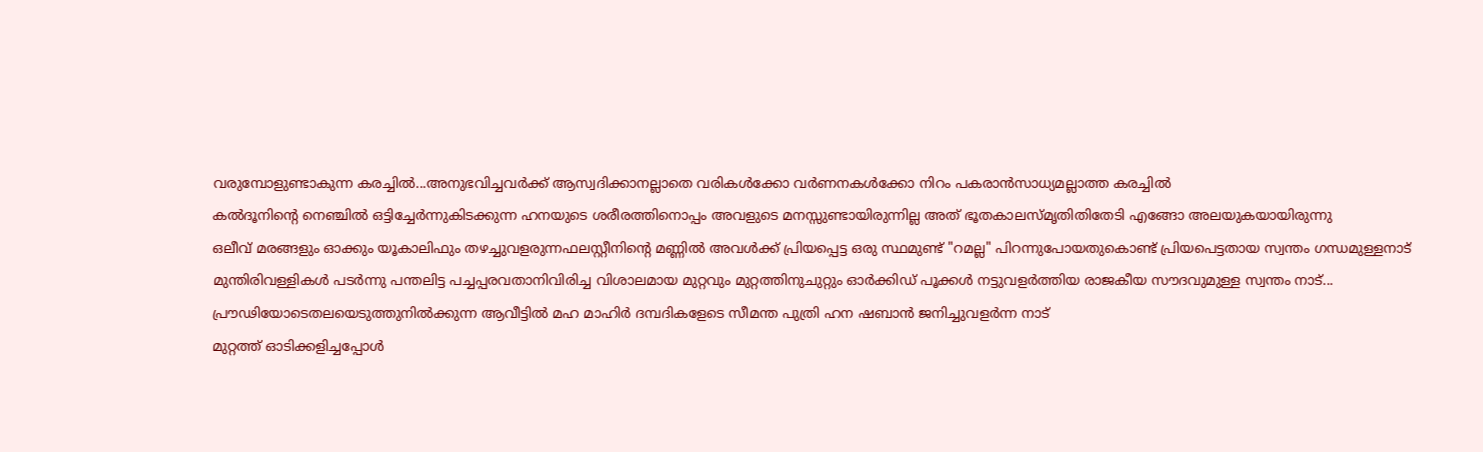വരുമ്പോളുണ്ടാകുന്ന കരച്ചിൽ...അനുഭവിച്ചവർക്ക് ആസ്വദിക്കാനല്ലാതെ വരികൾക്കോ വർണനകൾക്കോ നിറം പകരാൻസാധ്യമല്ലാത്ത കരച്ചിൽ
കൽദൂനിന്റെ നെഞ്ചിൽ ഒട്ടിച്ചേർന്നുകിടക്കുന്ന ഹനയുടെ ശരീരത്തിനൊപ്പം അവളുടെ മനസ്സുണ്ടായിരുന്നില്ല അത് ഭൂതകാലസ്‌മൃതിതിതേടി എങ്ങോ അലയുകയായിരുന്നു
ഒലീവ് മരങ്ങളും ഓക്കും യൂകാലിഫും തഴച്ചുവളരുന്നഫലസ്റ്റീനിന്റെ മണ്ണിൽ അവൾക്ക് പ്രിയപ്പെട്ട ഒരു സ്ഥമുണ്ട് "റമല്ല" പിറന്നുപോയതുകൊണ്ട് പ്രിയപെട്ടതായ സ്വന്തം ഗന്ധമുള്ളനാട്
മുന്തിരിവള്ളികൾ പടർന്നു പന്തലിട്ട പച്ചപ്പരവതാനിവിരിച്ച വിശാലമായ മുറ്റവും മുറ്റത്തിനുചുറ്റും ഓർക്കിഡ് പൂക്കൾ നട്ടുവളർത്തിയ രാജകീയ സൗദവുമുള്ള സ്വന്തം നാട്...
പ്രൗഢിയോടെതലയെടുത്തുനിൽക്കുന്ന ആവീട്ടിൽ മഹ മാഹിർ ദമ്പദികളേടെ സീമന്ത പുത്രി ഹന ഷബാൻ ജനിച്ചുവളർന്ന നാട്
മുറ്റത്ത് ഓടിക്കളിച്ചപ്പോൾ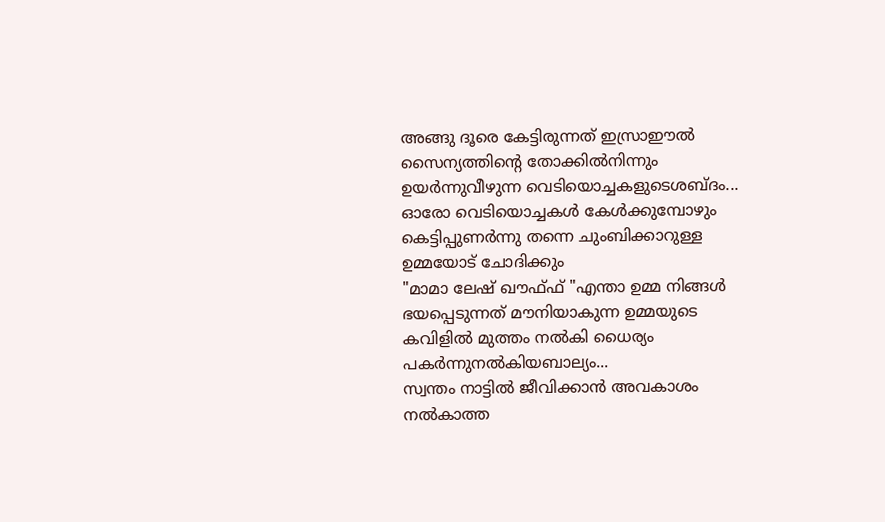അങ്ങു ദൂരെ കേട്ടിരുന്നത് ഇസ്രാഈൽ സൈന്യത്തിന്റെ തോക്കിൽനിന്നും ഉയർന്നുവീഴുന്ന വെടിയൊച്ചകളുടെശബ്ദം... ഓരോ വെടിയൊച്ചകൾ കേൾക്കുമ്പോഴും കെട്ടിപ്പുണർന്നു തന്നെ ചുംബിക്കാറുള്ള ഉമ്മയോട് ചോദിക്കും
"മാമാ ലേഷ് ഖൗഫ്ഫ് "എന്താ ഉമ്മ നിങ്ങൾ ഭയപ്പെടുന്നത് മൗനിയാകുന്ന ഉമ്മയുടെ കവിളിൽ മുത്തം നൽകി ധൈര്യം പകർന്നുനൽകിയബാല്യം...
സ്വന്തം നാട്ടിൽ ജീവിക്കാൻ അവകാശം നൽകാത്ത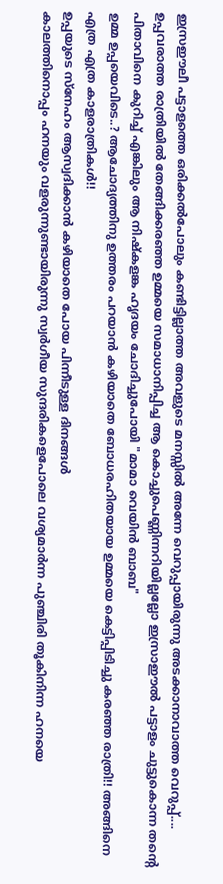ഇസ്രഈലീ പട്ടാളത്തെ ഒരിക്കൽപോലും കണ്ടിട്ടില്ലാത്ത അവളുടെ മനസ്സിൽ അന്നേ വെറുപ്പായിരുന്നു അടക്കാനാവാത്ത വെറുപ്പ്....
ഉപ്പവരാത്ത രാത്രിയിൽ തേങ്ങിക്കരഞ്ഞ ഉമ്മയെ സമാധാനിപ്പിച്ച ആ കൊച്ചുപെണ്ണിന്നറിയില്ലല്ലോ ഇസ്രാഈൽ പട്ടാളം ചുട്ടുകൊന്ന തന്റെ പിതാവിനെ കുറിച്ച് എങ്കിലും ആ നിഷ്കളങ്ക ഹൃദയം ചോദിച്ചുപോയി "മാമാ വെയിൻ ബാബ"
ഉമ്മ ഉപ്പയെവിടെ..? ആചോദ്യത്തിനു ഉത്തരം പറയാൻ കഴിയാതെ ബോധരഹിതയായ ഉമ്മയെ കെട്ടിപ്പിടിച്ചു കരഞ്ഞ രാത്രി!! അങ്ങിനെ എത്ര എത്ര കാളരാത്രികൾ!!
ഉപ്പയുടെ സ്നേഹം ആസ്വദിക്കാൻ കഴിയാതെ പോയ പിന്നീടുള്ള ദിനങ്ങൾ
കാലത്തിനൊപ്പം ഹനയും വളരുന്നുണ്ടായിരുന്നു സ്വർഗീയ സുന്ദരികളെപോലെ വശ്യമാർന്ന പുഞ്ചിരി തൂകിനിന്ന ഹനയെ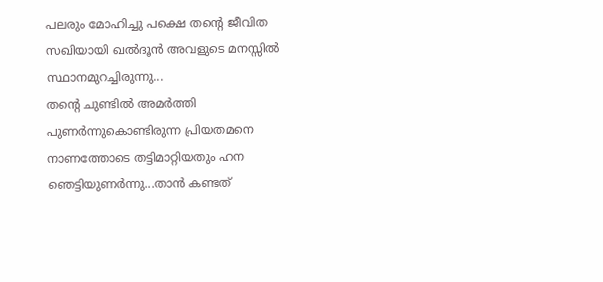പലരും മോഹിച്ചു പക്ഷെ തന്റെ ജീവിത സഖിയായി ഖൽദൂൻ അവളുടെ മനസ്സിൽ സ്ഥാനമുറച്ചിരുന്നു...
തന്റെ ചുണ്ടിൽ അമർത്തി പുണർന്നുകൊണ്ടിരുന്ന പ്രിയതമനെ നാണത്തോടെ തട്ടിമാറ്റിയതും ഹന ഞെട്ടിയുണർന്നു...താൻ കണ്ടത്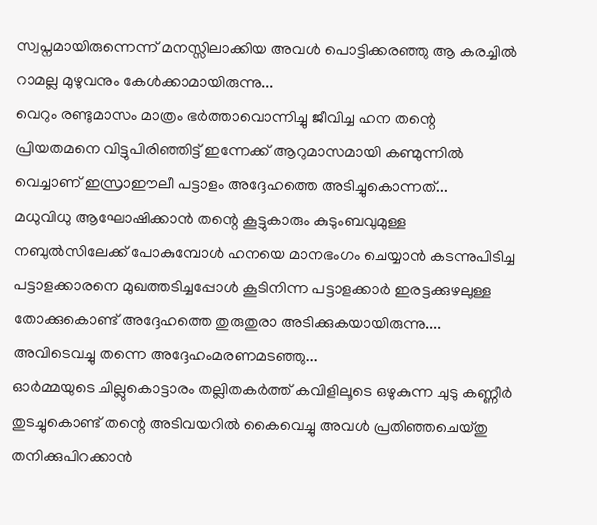സ്വപ്നമായിരുന്നെന്ന് മനസ്സിലാക്കിയ അവൾ പൊട്ടിക്കരഞ്ഞു ആ കരച്ചിൽ റാമല്ല മുഴുവനും കേൾക്കാമായിരുന്നു...
വെറും രണ്ടുമാസം മാത്രം ഭർത്താവൊന്നിച്ചു ജീവിച്ച ഹന തന്റെ പ്രിയതമനെ വിട്ടുപിരിഞ്ഞിട്ട് ഇന്നേക്ക് ആറുമാസമായി കണ്മുന്നിൽ വെച്ചാണ് ഇസ്രാഈലീ പട്ടാളം അദ്ദേഹത്തെ അടിച്ചുകൊന്നത്...
മധുവിധു ആഘോഷിക്കാൻ തന്റെ കൂട്ടുകാരും കുടുംബവുമുള്ള നബുൽസിലേക്ക് പോകുമ്പോൾ ഹനയെ മാനഭംഗം ചെയ്യാൻ കടന്നുപിടിച്ച പട്ടാളക്കാരനെ മുഖത്തടിച്ചപ്പോൾ കൂടിനിന്ന പട്ടാളക്കാർ ഇരട്ടക്കുഴലുള്ള തോക്കുകൊണ്ട് അദ്ദേഹത്തെ തുരുതുരാ അടിക്കുകയായിരുന്നു....
അവിടെവച്ചു തന്നെ അദ്ദേഹംമരണമടഞ്ഞു...
ഓർമ്മയുടെ ചില്ലുകൊട്ടാരം തല്ലിതകർത്ത് കവിളിലൂടെ ഒഴുകുന്ന ചുടു കണ്ണീർ തുടച്ചുകൊണ്ട് തന്റെ അടിവയറിൽ കൈവെച്ചു അവൾ പ്രതിഞ്ഞചെയ്തു തനിക്കുപിറക്കാൻ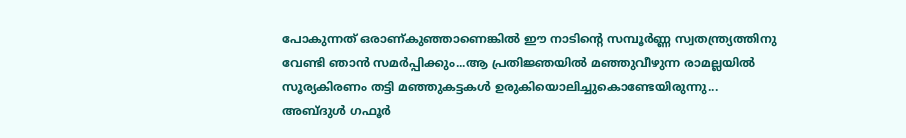പോകുന്നത് ഒരാണ്കുഞ്ഞാണെങ്കിൽ ഈ നാടിന്റെ സമ്പൂർണ്ണ സ്വതന്ത്ര്യത്തിനു വേണ്ടി ഞാൻ സമർപ്പിക്കും...ആ പ്രതിജ്ഞയിൽ മഞ്ഞുവീഴുന്ന രാമല്ലയിൽ സൂര്യകിരണം തട്ടി മഞ്ഞുകട്ടകൾ ഉരുകിയൊലിച്ചുകൊണ്ടേയിരുന്നു...
അബ്ദുൾ ഗഫൂർ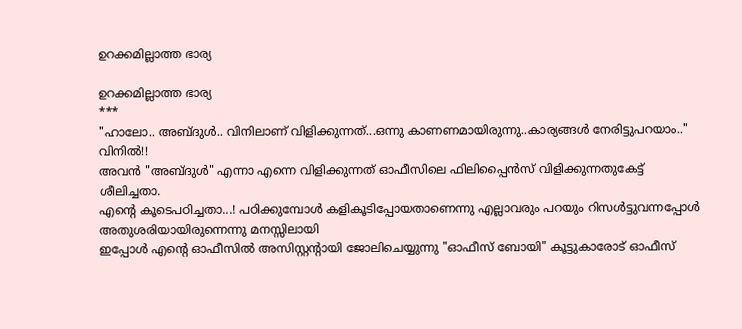ഉറക്കമില്ലാത്ത ഭാര്യ

ഉറക്കമില്ലാത്ത ഭാര്യ
***
"ഹാലോ.. അബ്ദുൾ.. വിനിലാണ് വിളിക്കുന്നത്...ഒന്നു കാണണമായിരുന്നു..കാര്യങ്ങൾ നേരിട്ടുപറയാം.."
വിനിൽ!!
അവൻ "അബ്ദുൾ" എന്നാ എന്നെ വിളിക്കുന്നത് ഓഫീസിലെ ഫിലിപ്പൈൻസ് വിളിക്കുന്നതുകേട്ട് ശീലിച്ചതാ.
എന്റെ കൂടെപഠിച്ചതാ...! പഠിക്കുമ്പോൾ കളികൂടിപ്പോയതാണെന്നു എല്ലാവരും പറയും റിസൾട്ടുവന്നപ്പോൾ അതുശരിയായിരുന്നെന്നു മനസ്സിലായി
ഇപ്പോൾ എന്റെ ഓഫീസിൽ അസിസ്റ്റന്റായി ജോലിചെയ്യുന്നു "ഓഫീസ് ബോയി" കൂട്ടുകാരോട് ഓഫീസ്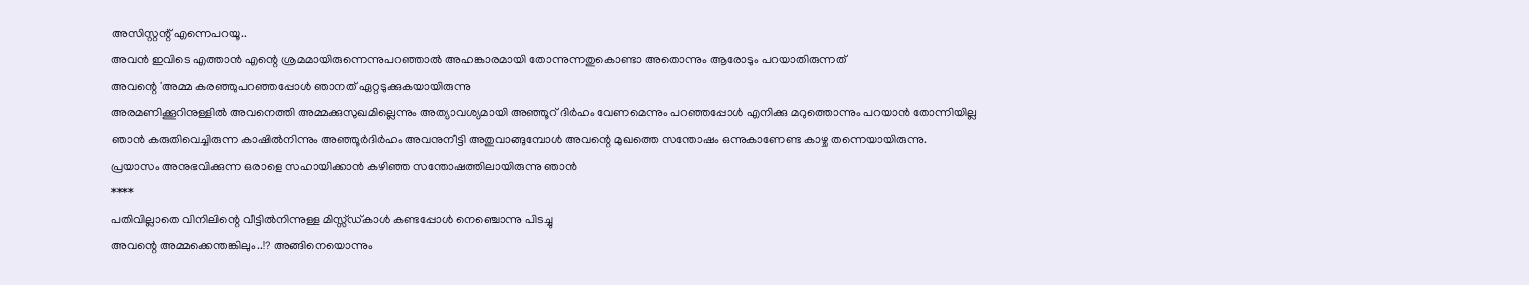അസിസ്റ്റന്റ് എന്നെപറയൂ..
അവൻ ഇവിടെ എത്താൻ എന്റെ ശ്രമമായിരുന്നെന്നുപറഞ്ഞാൽ അഹങ്കാരമായി തോന്നുന്നതുകൊണ്ടാ അതൊന്നും ആരോടും പറയാതിരുന്നത്
അവന്റെ 'അമ്മ കരഞ്ഞുപറഞ്ഞപ്പോൾ ഞാനത് ഏറ്റടുക്കുകയായിരുന്നു
അരമണിക്കൂറിനുള്ളിൽ അവനെത്തി അമ്മക്കുസുഖമില്ലെന്നും അത്യാവശ്യമായി അഞ്ഞൂറ് ദിർഹം വേണമെന്നും പറഞ്ഞപ്പോൾ എനിക്കു മറുത്തൊന്നും പറയാൻ തോന്നിയില്ല
ഞാൻ കരുതിവെച്ചിരുന്ന കാഷിൽനിന്നും അഞ്ഞൂർദിർഹം അവനുനീട്ടി അതുവാങ്ങുമ്പോൾ അവന്റെ മുഖത്തെ സന്തോഷം ഒന്നുകാണേണ്ട കാഴ്ച തന്നെയായിരുന്നു.
പ്രയാസം അനുഭവിക്കുന്ന ഒരാളെ സഹായിക്കാൻ കഴിഞ്ഞ സന്തോഷത്തിലായിരുന്നു ഞാൻ
****
പതിവില്ലാതെ വിനിലിന്റെ വീട്ടിൽനിന്നുള്ള മിസ്സ്ഡ്കാൾ കണ്ടപ്പോൾ നെഞ്ചൊന്നു പിടച്ചു
അവന്റെ അമ്മക്കെന്തങ്കിലും..!? അങ്ങിനെയൊന്നും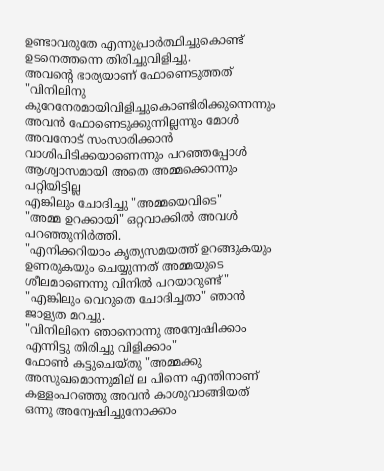ഉണ്ടാവരുതേ എന്നുപ്രാർത്ഥിച്ചുകൊണ്ട് ഉടനെത്തന്നെ തിരിച്ചുവിളിച്ചു.
അവന്റെ ഭാര്യയാണ് ഫോണെടുത്തത്
"വിനിലിനു കുറേനേരമായിവിളിച്ചുകൊണ്ടിരിക്കുന്നെന്നും അവൻ ഫോണെടുക്കുന്നില്ലന്നും മോൾ അവനോട് സംസാരിക്കാൻ വാശിപിടിക്കയാണെന്നും പറഞ്ഞപ്പോൾ ആശ്വാസമായി അതെ അമ്മക്കൊന്നും പറ്റിയിട്ടില്ല
എങ്കിലും ചോദിച്ചു "അമ്മയെവിടെ"
"അമ്മ ഉറക്കായി" ഒറ്റവാക്കിൽ അവൾ പറഞ്ഞുനിർത്തി.
"എനിക്കറിയാം കൃത്യസമയത്ത് ഉറങ്ങുകയും ഉണരുകയും ചെയ്യുന്നത് അമ്മയുടെ ശീലമാണെന്നു വിനിൽ പറയാറുണ്ട്"
"എങ്കിലും വെറുതെ ചോദിച്ചതാ" ഞാൻ ജാള്യത മറച്ചു.
"വിനിലിനെ ഞാനൊന്നു അന്വേഷിക്കാം എന്നിട്ടു തിരിച്ചു വിളിക്കാം"
ഫോൺ കട്ടുചെയ്തു "അമ്മക്കു അസുഖമൊന്നുമില് ല പിന്നെ എന്തിനാണ് കള്ളംപറഞ്ഞു അവൻ കാശുവാങ്ങിയത്
ഒന്നു അന്വേഷിച്ചുനോക്കാം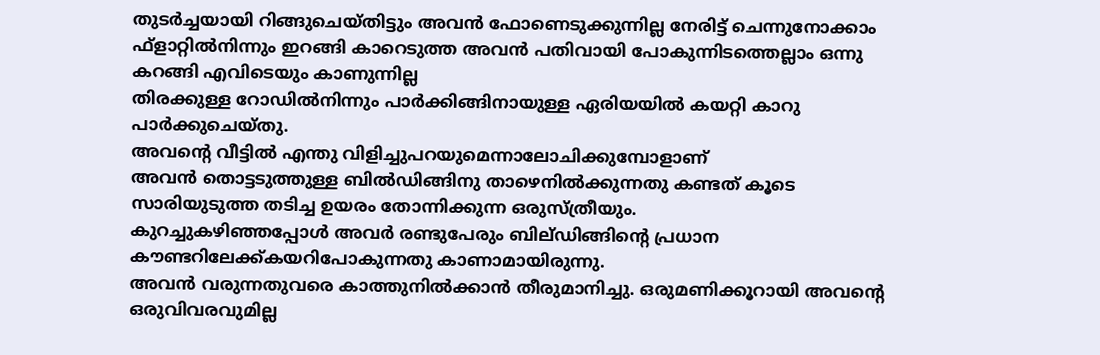തുടർച്ചയായി റിങ്ങുചെയ്തിട്ടും അവൻ ഫോണെടുക്കുന്നില്ല നേരിട്ട് ചെന്നുനോക്കാം
ഫ്ളാറ്റിൽനിന്നും ഇറങ്ങി കാറെടുത്ത അവൻ പതിവായി പോകുന്നിടത്തെല്ലാം ഒന്നു കറങ്ങി എവിടെയും കാണുന്നില്ല
തിരക്കുള്ള റോഡിൽനിന്നും പാർക്കിങ്ങിനായുള്ള ഏരിയയിൽ കയറ്റി കാറു പാർക്കുചെയ്തു.
അവന്റെ വീട്ടിൽ എന്തു വിളിച്ചുപറയുമെന്നാലോചിക്കുമ്പോളാണ്
അവൻ തൊട്ടടുത്തുള്ള ബിൽഡിങ്ങിനു താഴെനിൽക്കുന്നതു കണ്ടത് കൂടെ സാരിയുടുത്ത തടിച്ച ഉയരം തോന്നിക്കുന്ന ഒരുസ്ത്രീയും.
കുറച്ചുകഴിഞ്ഞപ്പോൾ അവർ രണ്ടുപേരും ബില്ഡിങ്ങിന്റെ പ്രധാന കൗണ്ടറിലേക്ക്‌കയറിപോകുന്നതു കാണാമായിരുന്നു.
അവൻ വരുന്നതുവരെ കാത്തുനിൽക്കാൻ തീരുമാനിച്ചു. ഒരുമണിക്കൂറായി അവന്റെ ഒരുവിവരവുമില്ല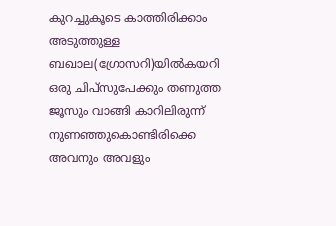കുറച്ചുകൂടെ കാത്തിരിക്കാം
അടുത്തുള്ള ബഖാല(ഗ്രോസറി)യിൽകയറി ഒരു ചിപ്സുപേക്കും തണുത്ത ജൂസും വാങ്ങി കാറിലിരുന്ന് നുണഞ്ഞുകൊണ്ടിരിക്കെ അവനും അവളും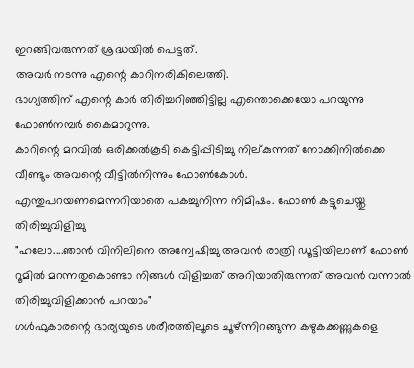ഇറങ്ങിവരുന്നത് ശ്രദ്ധയിൽ പെട്ടത്.
അവർ നടന്നു എന്റെ കാറിനരികിലെത്തി.
ഭാഗ്യത്തിന് എന്റെ കാർ തിരിച്ചറിഞ്ഞിട്ടില്ല എന്തൊക്കെയോ പറയുന്നു ഫോൺനമ്പർ കൈമാറുന്നു.
കാറിന്റെ മറവിൽ ഒരിക്കൽകൂടി കെട്ടിപ്പിടിച്ചു നില്കുന്നത് നോക്കിനിൽക്കെ വീണ്ടും അവന്റെ വീട്ടിൽനിന്നും ഫോൺകോൾ.
എന്തുപറയണമെന്നറിയാതെ പകച്ചുനിന്ന നിമിഷം. ഫോൺ കട്ടുചെയ്തു തിരിച്ചുവിളിച്ചു
"ഹലോ....ഞാൻ വിനിലിനെ അന്വേഷിച്ചു അവൻ രാത്രി ഡൂട്ടിയിലാണ് ഫോൺ റൂമിൽ മറന്നതുകൊണ്ടാ നിങ്ങൾ വിളിച്ചത് അറിയാതിരുന്നത് അവൻ വന്നാൽ തിരിച്ചുവിളിക്കാൻ പറയാം"
ഗൾഫുകാരന്റെ ഭാര്യയുടെ ശരീരത്തിലൂടെ ചൂഴ്ന്നിറങ്ങുന്ന കഴുകക്കണ്ണുകളെ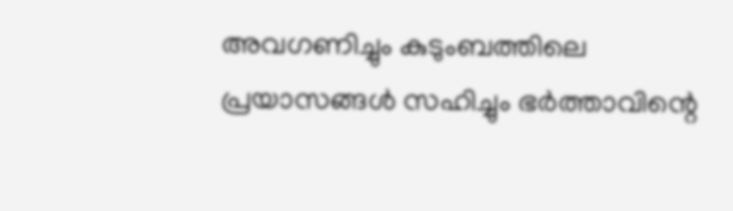അവഗണിച്ചും കുടുംബത്തിലെ പ്രയാസങ്ങൾ സഹിച്ചും ഭർത്താവിന്റെ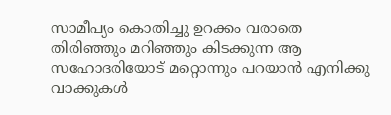സാമീപ്യം കൊതിച്ചു ഉറക്കം വരാതെ തിരിഞ്ഞും മറിഞ്ഞും കിടക്കുന്ന ആ സഹോദരിയോട്‌ മറ്റൊന്നും പറയാൻ എനിക്കു വാക്കുകൾ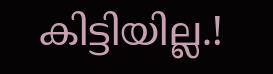കിട്ടിയില്ല.!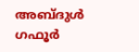അബ്ദുൾ ഗഫൂർ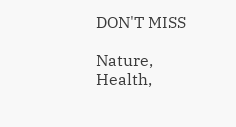DON'T MISS

Nature, Health,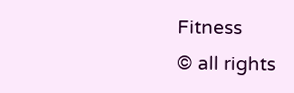Fitness
© all rights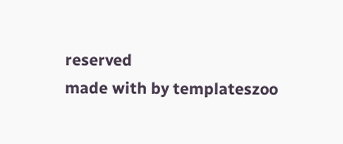reserved
made with by templateszoo